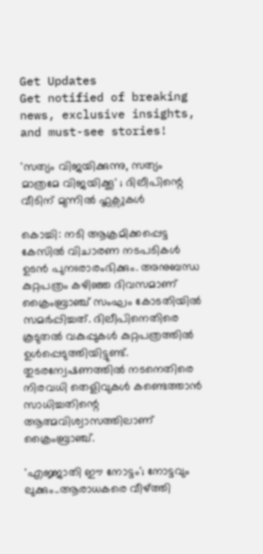Get Updates
Get notified of breaking news, exclusive insights, and must-see stories!

'സത്യം വിജയിക്കുന്നു, സത്യം മാത്രമേ വിജയിക്കൂ' ; ദിലീപിന്റെ വീടിന് മുന്നിൽ ഫ്ലക്സുകൾ

കൊച്ചി: നടി ആക്രമിക്കപ്പെട്ട കേസിൽ വിചാരണ നടപടികൾ ഉടൻ പുനഃരാരംഭിക്കും. അനുബന്ധ കുറ്റപത്രം കഴിഞ്ഞ ദിവസമാണ് ക്രൈംബ്രാഞ്ച് സംഘം കോടതിയിൽ സമർപ്പിച്ചത്. ദിലീപിനെതിരെ കൂടുതൽ വകുപ്പുകൾ കുറ്റപത്രത്തിൽ ഉൾപ്പെടുത്തിയിട്ടുണ്ട്. തുടരന്വേഷണത്തിൽ നടനെതിരെ നിരവധി തെളിവുകൾ കണ്ടെത്താൻ സാധിച്ചതിന്റെ ആത്മവിശ്വാസത്തിലാണ് ക്രൈംബ്രാഞ്ച്.

'എജ്ജാതി ഈ നോട്ടം'; നോട്ടവും ലുക്കും..ആരാധകരെ വീഴ്ത്തി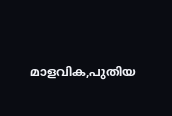മാളവിക,പുതിയ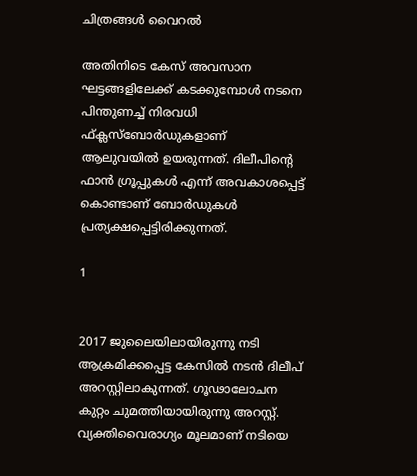ചിത്രങ്ങൾ വൈറൽ

അതിനിടെ കേസ് അവസാന ഘട്ടങ്ങളിലേക്ക് കടക്കുമ്പോൾ നടനെ പിന്തുണച്ച് നിരവധി ഫ്ക്ലസ്ബോർഡുകളാണ് ആലുവയിൽ ഉയരുന്നത്. ദിലീപിന്റെ ഫാൻ ഗ്രൂപ്പുകൾ എന്ന് അവകാശപ്പെട്ട് കൊണ്ടാണ് ബോർഡുകൾ പ്രത്യക്ഷപ്പെട്ടിരിക്കുന്നത്.

1


2017 ജുലൈയിലായിരുന്നു നടി ആക്രമിക്കപ്പെട്ട കേസിൽ നടൻ ദിലീപ് അറസ്റ്റിലാകുന്നത്. ഗൂഢാലോചന കുറ്റം ചുമത്തിയായിരുന്നു അറസ്റ്റ്. വ്യക്തിവൈരാഗ്യം മൂലമാണ് നടിയെ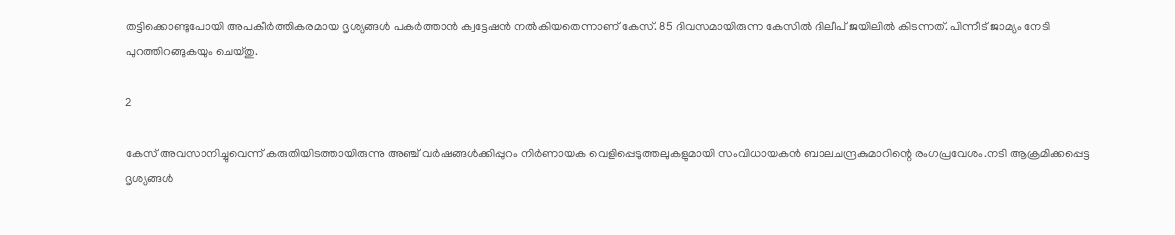തട്ടിക്കൊണ്ടുപോയി അപകീർത്തികരമായ ദൃശ്യങ്ങൾ പകർത്താൻ ക്വട്ടേഷൻ നൽകിയതെന്നാണ് കേസ്. 85 ദിവസമായിരുന്ന കേസിൽ ദിലീപ് ജയിലിൽ കിടന്നത്. പിന്നീട് ജാമ്യം നേടി പുറത്തിറങ്ങുകയും ചെയ്തു.

2

കേസ് അവസാനിച്ചുവെന്ന് കരുതിയിടത്തായിരുന്നു അഞ്ച് വർഷങ്ങൾക്കിപ്പുറം നിർണായക വെളിപ്പെടുത്തലുകളുമായി സംവിധായകൻ ബാലചന്ദ്രകുമാറിന്റെ രംഗപ്രവേശം.നടി ആക്രമിക്കപ്പെട്ട ദൃശ്യങ്ങൾ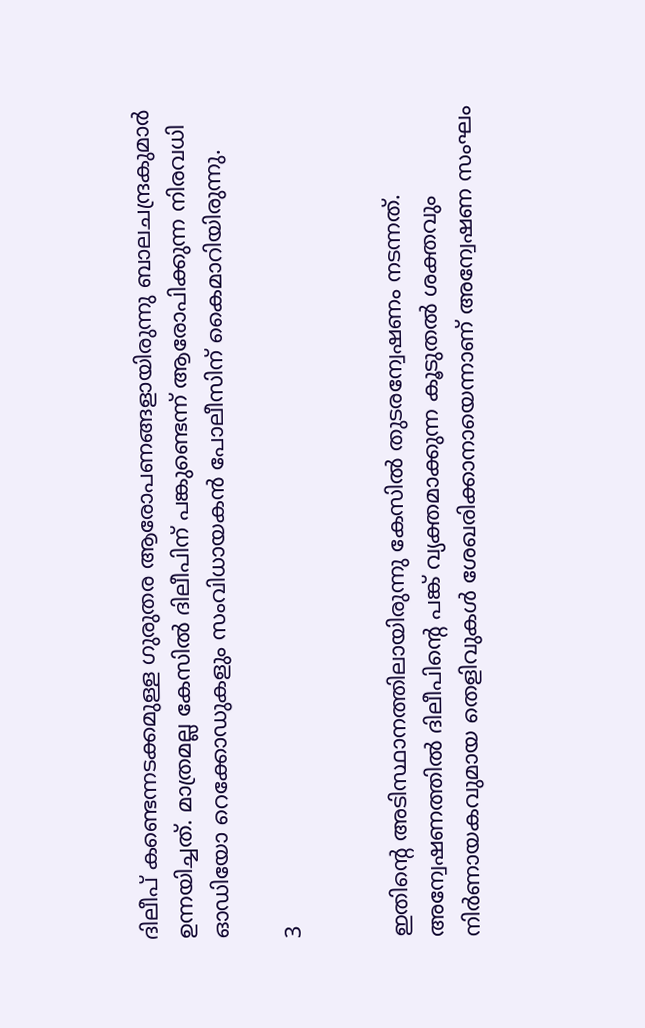ദിലീപ് കണ്ടെന്നടക്കമുള്ള ഗുരുതര ആരോപണങ്ങളായിരുന്നു ബാലചന്ദ്രകുമാർ ഉന്നയിച്ചത്. മാത്രമല്ല കേസിൽ ദിലീപിന് പങ്കുണ്ടെന്ന് ആരോപിക്കുന്ന നിരവധി ഓഡിയോ റെക്കോഡുകളും സംവിധായകൻ പോലീസിന് കൈമാറിയിരുന്നു.

3


ഇതിന്റെ അടിസ്ഥാനത്തിലായിരുന്നു കേസിൽ തുടരന്വേഷണം നടന്നത്.
അന്വേഷണത്തിൽ ദിലീപിന്റെ പങ്ക് വ്യക്തമാക്കുന്ന കൂടുതൽ ശക്തവും നിർണായകവുമായ തെളിവുകൾ ശേഖരിക്കാനായെന്നാണ് അന്വേഷണ സംഘം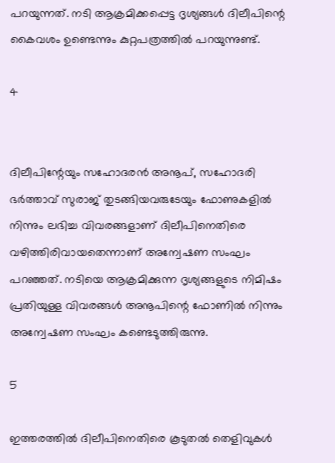പറയുന്നത്. നടി ആക്രമിക്കപ്പെട്ട ദൃശ്യങ്ങൾ ദിലീപിന്റെ കൈവശം ഉണ്ടെന്നും കുറ്റപത്രത്തിൽ പറയുന്നുണ്ട്.

4


ദിലീപിന്റേയും സഹോദരൻ അനൂപ്, സഹോദരി ഭർത്താവ് സുരാജ് തുടങ്ങിയവരുടേയും ഫോണുകളിൽ നിന്നും ലഭിച്ച വിവരങ്ങളാണ് ദിലീപിനെതിരെ വഴിത്തിരിവായതെന്നാണ് അന്വേഷണ സംഘം പറഞ്ഞത്. നടിയെ ആക്രമിക്കുന്ന ദൃശ്യങ്ങളുടെ നിമിഷം പ്രതിയുള്ള വിവരങ്ങൾ അനൂപിന്റെ ഫോണിൽ നിന്നും അന്വേഷണ സംഘം കണ്ടെടുത്തിരുന്നു.

5

ഇത്തരത്തിൽ ദിലീപിനെതിരെ കൂടുതൽ തെളിവുകൾ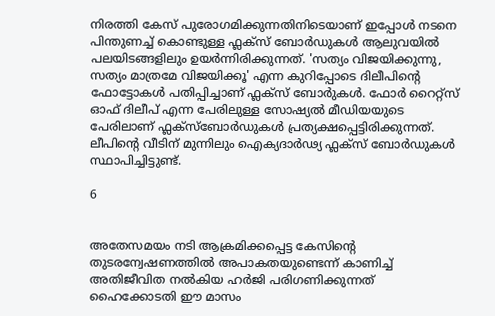നിരത്തി കേസ് പുരോഗമിക്കുന്നതിനിടെയാണ് ഇപ്പോൾ നടനെ പിന്തുണച്ച് കൊണ്ടുള്ള ഫ്ലക്സ് ബോർഡുകൾ ആലുവയിൽ പലയിടങ്ങളിലും ഉയർന്നിരിക്കുന്നത്. 'സത്യം വിജയിക്കുന്നു, സത്യം മാത്രമേ വിജയിക്കൂ' എന്ന കുറിപ്പോടെ ദിലീപിന്റെ ഫോട്ടോകൾ പതിപ്പിച്ചാണ് ഫ്ലക്സ് ബോർുകൾ. ഫോർ റൈറ്റ്‌സ് ഓഫ് ദിലീപ് എന്ന പേരിലുള്ള സോഷ്യൽ മീഡിയയുടെ പേരിലാണ് ഫ്ലക്സ്ബോർഡുകൾ പ്രത്യക്ഷപ്പെട്ടിരിക്കുന്നത്. ലീപിന്റെ വീടിന് മുന്നിലും ഐക്യദാർഢ്യ ഫ്ലക്സ് ബോർഡുകൾ സ്ഥാപിച്ചിട്ടുണ്ട്.

6


അതേസമയം നടി ആക്രമിക്കപ്പെട്ട കേസിന്റെ തുടരന്വേഷണത്തിൽ അപാകതയുണ്ടെന്ന് കാണിച്ച് അതിജീവിത നൽകിയ ഹർജി പരിഗണിക്കുന്നത് ഹൈക്കോടതി ഈ മാസം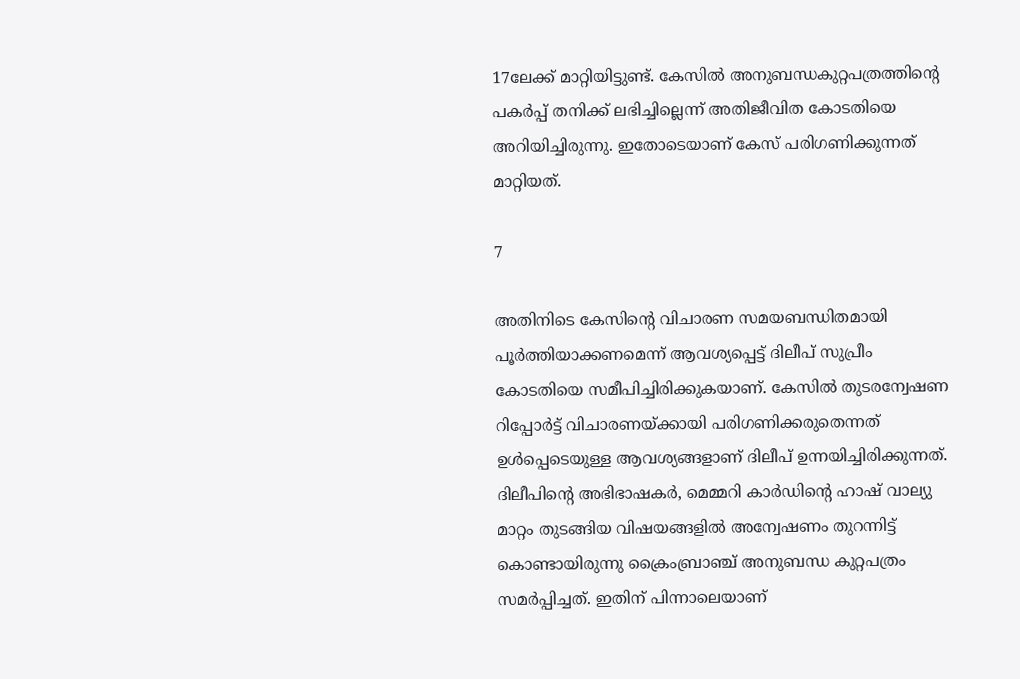17ലേക്ക് മാറ്റിയിട്ടുണ്ട്. കേസിൽ അനുബന്ധകുറ്റപത്രത്തിന്റെ പകർപ്പ് തനിക്ക് ലഭിച്ചില്ലെന്ന് അതിജീവിത കോടതിയെ അറിയിച്ചിരുന്നു. ഇതോടെയാണ് കേസ് പരിഗണിക്കുന്നത് മാറ്റിയത്.

7

അതിനിടെ കേസിന്റെ വിചാരണ സമയബന്ധിതമായി പൂർത്തിയാക്കണമെന്ന് ആവശ്യപ്പെട്ട് ദിലീപ് സുപ്രീം കോടതിയെ സമീപിച്ചിരിക്കുകയാണ്. കേസിൽ തുടരന്വേഷണ റിപ്പോർട്ട് വിചാരണയ്ക്കായി പരിഗണിക്കരുതെന്നത് ഉൾപ്പെടെയുള്ള ആവശ്യങ്ങളാണ് ദിലീപ് ഉന്നയിച്ചിരിക്കുന്നത്. ദിലീപിന്റെ അഭിഭാഷകർ, മെമ്മറി കാർഡിന്റെ ഹാഷ് വാല്യു മാറ്റം തുടങ്ങിയ വിഷയങ്ങളിൽ അന്വേഷണം തുറന്നിട്ട് കൊണ്ടായിരുന്നു ക്രൈംബ്രാഞ്ച് അനുബന്ധ കുറ്റപത്രം സമർപ്പിച്ചത്. ഇതിന് പിന്നാലെയാണ്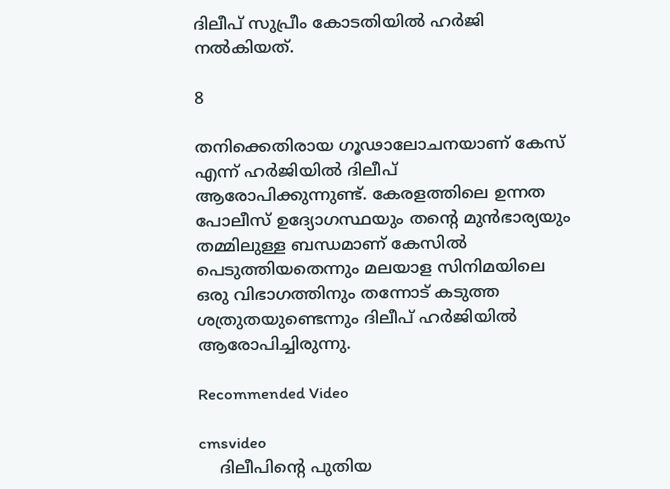ദിലീപ് സുപ്രീം കോടതിയിൽ ഹർജി നൽകിയത്.

8

തനിക്കെതിരായ ഗൂഢാലോചനയാണ് കേസ് എന്ന് ഹർജിയിൽ ദിലീപ് ആരോപിക്കുന്നുണ്ട്. കേരളത്തിലെ ഉന്നത പോലീസ് ഉദ്യോഗസ്ഥയും തന്റെ മുൻഭാര്യയും തമ്മിലുള്ള ബന്ധമാണ് കേസിൽ പെടുത്തിയതെന്നും മലയാള സിനിമയിലെ ഒരു വിഭാഗത്തിനും തന്നോട് കടുത്ത ശത്രുതയുണ്ടെന്നും ദിലീപ് ഹർജിയിൽ ആരോപിച്ചിരുന്നു.

Recommended Video

cmsvideo
    ദിലീപിന്റെ പുതിയ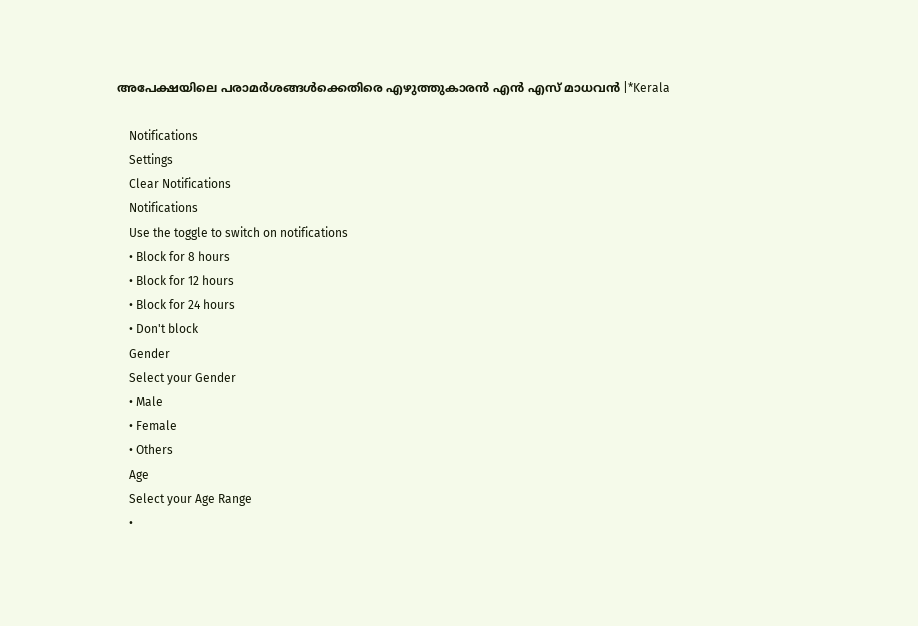അപേക്ഷയിലെ പരാമര്‍ശങ്ങള്‍ക്കെതിരെ എഴുത്തുകാരന്‍ എന്‍ എസ് മാധവൻ |*Kerala

    Notifications
    Settings
    Clear Notifications
    Notifications
    Use the toggle to switch on notifications
    • Block for 8 hours
    • Block for 12 hours
    • Block for 24 hours
    • Don't block
    Gender
    Select your Gender
    • Male
    • Female
    • Others
    Age
    Select your Age Range
    •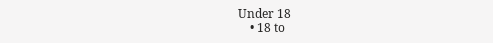Under 18
    • 18 to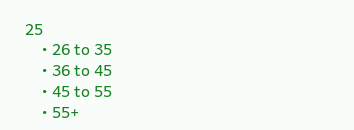25
    • 26 to 35
    • 36 to 45
    • 45 to 55
    • 55+